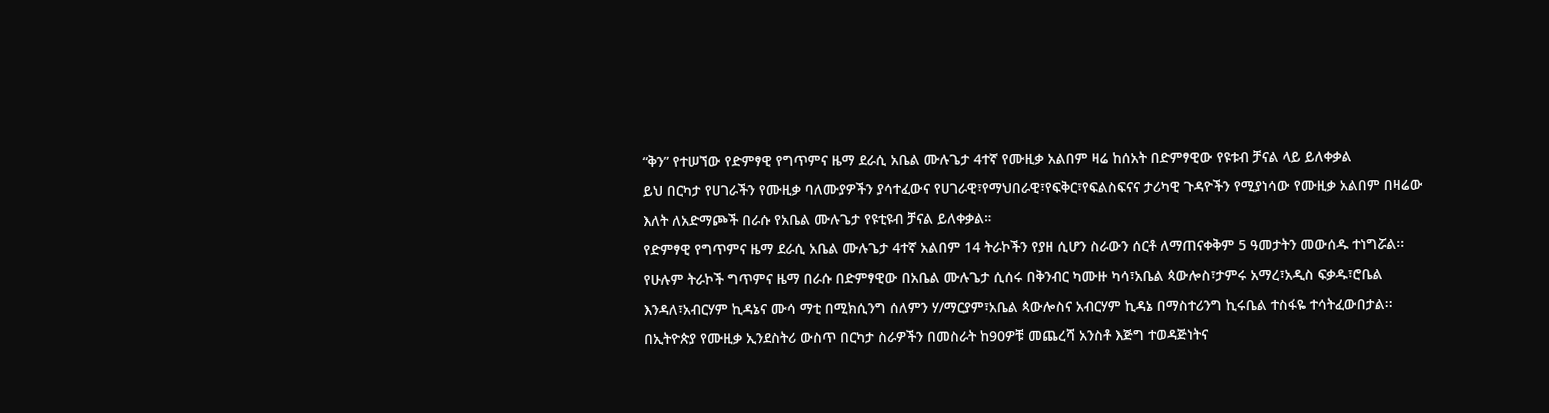“ቅን” የተሠኘው የድምፃዊ የግጥምና ዜማ ደራሲ አቤል ሙሉጌታ 4ተኛ የሙዚቃ አልበም ዛሬ ከሰአት በድምፃዊው የዩቱብ ቻናል ላይ ይለቀቃል
ይህ በርካታ የሀገራችን የሙዚቃ ባለሙያዎችን ያሳተፈውና የሀገራዊ፣የማህበራዊ፣የፍቅር፣የፍልስፍናና ታሪካዊ ጉዳዮችን የሚያነሳው የሙዚቃ አልበም በዛሬው እለት ለአድማጮች በራሱ የአቤል ሙሉጌታ የዩቲዩብ ቻናል ይለቀቃል።
የድምፃዊ የግጥምና ዜማ ደራሲ አቤል ሙሉጌታ 4ተኛ አልበም 14 ትራኮችን የያዘ ሲሆን ስራውን ሰርቶ ለማጠናቀቅም 5 ዓመታትን መውሰዱ ተነግሯል፡፡
የሁሉም ትራኮች ግጥምና ዜማ በራሱ በድምፃዊው በአቤል ሙሉጌታ ሲሰሩ በቅንብር ካሙዙ ካሳ፣አቤል ጳውሎስ፣ታምሩ አማረ፣አዲስ ፍቃዱ፣ሮቤል እንዳለ፣አብርሃም ኪዳኔና ሙሳ ማቲ በሚክሲንግ ሰለምን ሃ/ማርያም፣አቤል ጳውሎስና አብርሃም ኪዳኔ በማስተሪንግ ኪሩቤል ተስፋዬ ተሳትፈውበታል፡፡
በኢትዮጵያ የሙዚቃ ኢንደስትሪ ውስጥ በርካታ ስራዎችን በመስራት ከ90ዎቹ መጨረሻ አንስቶ እጅግ ተወዳጅነትና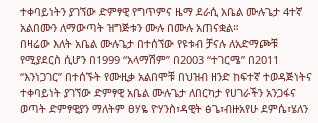ተቀባይነትን ያገኘው ድምፃዊ የግጥምና ዜማ ደራሲ አቤል ሙሉጌታ 4ተኛ አልበሙን ለማውጣት ዝግጅቱን ሙሉ በሙሉ አጠናቋል።
በዛሬው እለት አቤል ሙሉጌታ በተሰኘው የዩቱብ ቻናሉ ለአድማጮቹ የሚያደርስ ሲሆን በ1999 “አላማሽም” በ2003 “ተገርሜ” በ2011 “እንነጋገር” በተሰኙት የሙዚቃ አልበሞቹ በህዝብ ዘንድ ከፍተኛ ተወዳጅነትና ተቀባይነት ያገኘው ድምፃዊ አቤል ሙሉጌታ ለበርካታ የሀገራችን አንጋፋና ወጣት ድምፃዊያን ማለትም ፀሃዬ ዮሃንስ፣ዳዊት ፅጌ፣ብዙአየሁ ደምሴ፣ሄለን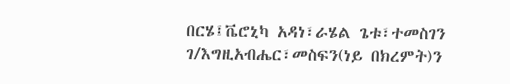በርሄ፤ቬሮኒካ አዳነ፣ራሄል ጌቱ፣ተመስገን ገ/እግዚአብሔር፣መስፍን(ነይ በክረምት)ን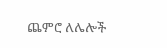ጨምሮ ለሌሎች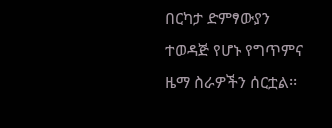በርካታ ድምፃውያን ተወዳጅ የሆኑ የግጥምና ዜማ ስራዎችን ሰርቷል፡፡